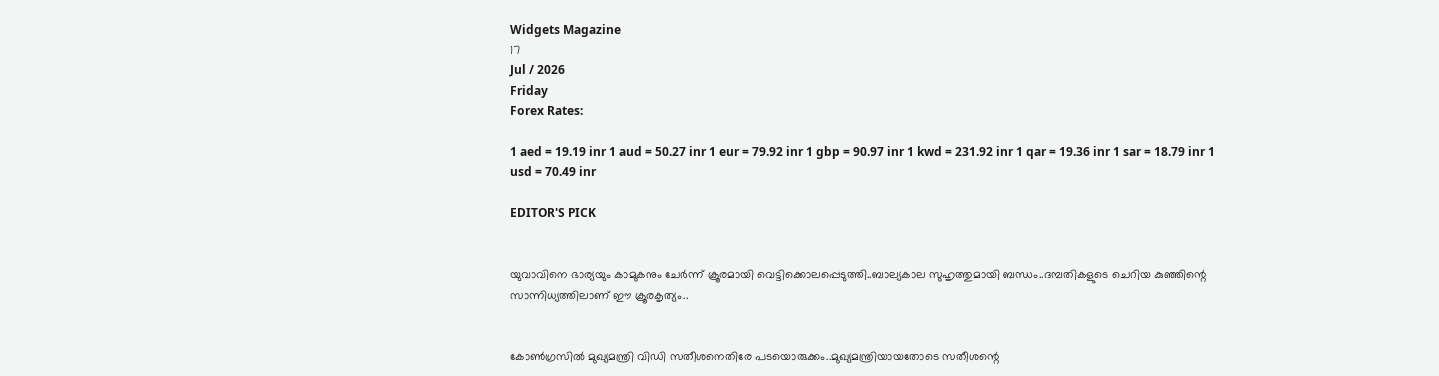Widgets Magazine
17
Jul / 2026
Friday
Forex Rates:

1 aed = 19.19 inr 1 aud = 50.27 inr 1 eur = 79.92 inr 1 gbp = 90.97 inr 1 kwd = 231.92 inr 1 qar = 19.36 inr 1 sar = 18.79 inr 1 usd = 70.49 inr

EDITOR'S PICK


യുവാവിനെ ഭാര്യയും കാമുകനും ചേര്‍ന്ന് ക്രൂരമായി വെട്ടിക്കൊലപ്പെടുത്തി..ബാല്യകാല സുഹൃത്തുമായി ബന്ധം..ദമ്പതികളുടെ ചെറിയ കുഞ്ഞിന്റെ സാന്നിധ്യത്തിലാണ് ഈ ക്രൂരകൃത്യം..


കോണ്‍ഗ്രസില്‍ മുഖ്യമന്ത്രി വിഡി സതീശനെതിരേ പടയൊരുക്കം..മുഖ്യമന്ത്രിയായതോടെ സതീശന്റെ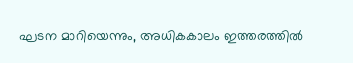ഘടന മാറിയെന്നും, അധികകാലം ഇത്തരത്തില്‍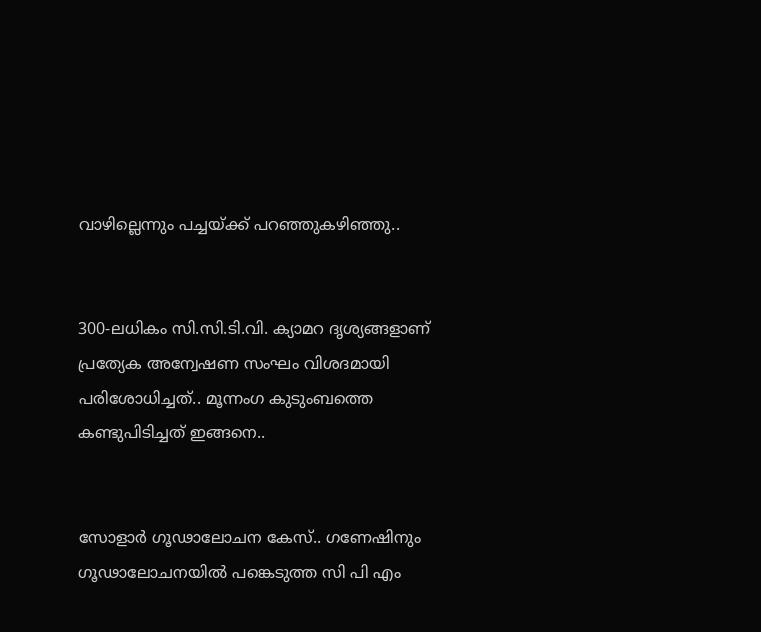വാഴില്ലെന്നും പച്ചയ്ക്ക് പറഞ്ഞുകഴിഞ്ഞു..


300-ലധികം സി.സി.ടി.വി. ക്യാമറ ദൃശ്യങ്ങളാണ് പ്രത്യേക അന്വേഷണ സംഘം വിശദമായി പരിശോധിച്ചത്.. മൂന്നംഗ കുടുംബത്തെ കണ്ടുപിടിച്ചത് ഇങ്ങനെ..


സോളാർ ഗൂഢാലോചന കേസ്.. ഗണേഷിനും ഗൂഢാലോചനയിൽ പങ്കെടുത്ത സി പി എം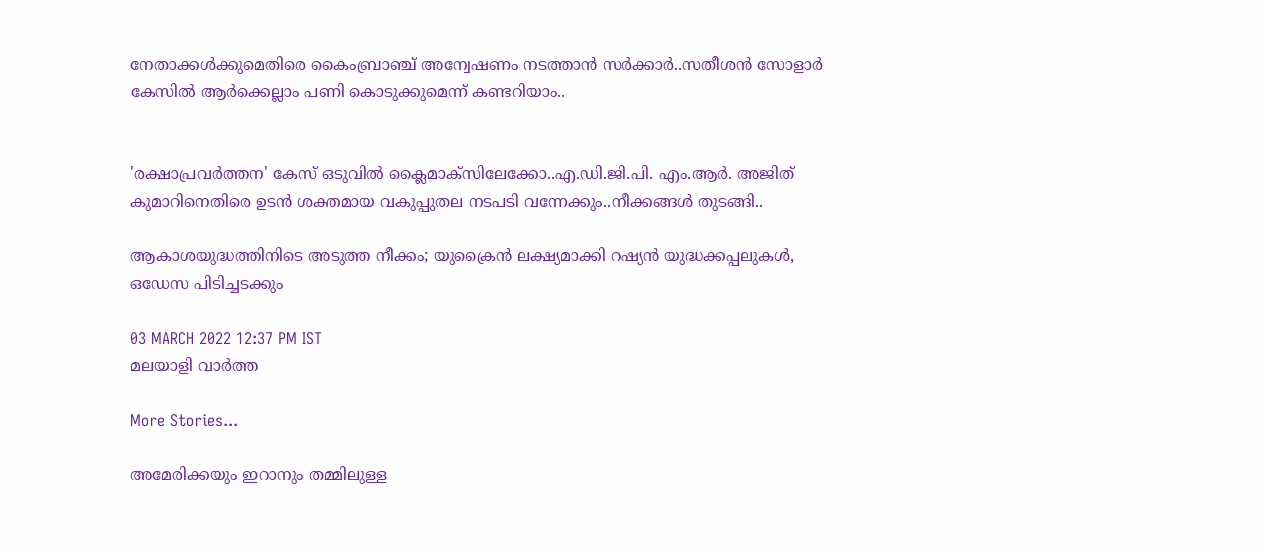നേതാക്കൾക്കുമെതിരെ കൈംബ്രാഞ്ച് അന്വേഷണം നടത്താൻ സർക്കാർ..സതീശൻ സോളാർ കേസിൽ ആർക്കെല്ലാം പണി കൊടുക്കുമെന്ന് കണ്ടറിയാം..


'രക്ഷാപ്രവര്‍ത്തന' കേസ് ഒടുവിൽ ക്ലൈമാക്സിലേക്കോ..എ.ഡി.ജി.പി. എം.ആര്‍. അജിത് കുമാറിനെതിരെ ഉടന്‍ ശക്തമായ വകുപ്പുതല നടപടി വന്നേക്കും..നീക്കങ്ങൾ തുടങ്ങി..

ആകാശയുദ്ധത്തിനിടെ അടുത്ത നീക്കം; യുക്രൈന്‍ ലക്ഷ്യമാക്കി റഷ്യന്‍ യുദ്ധക്കപ്പലുകള്‍, ഒഡേസ പിടിച്ചടക്കും

03 MARCH 2022 12:37 PM IST
മലയാളി വാര്‍ത്ത

More Stories...

അമേരിക്കയും ഇറാനും തമ്മിലുള്ള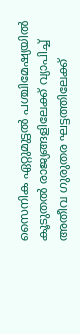സൈനിക ഏറ്റുമുട്ടല്‍ പശ്ചിമേഷ്യയില്‍ കൂടുതല്‍ രാജ്യങ്ങളിലേക്ക് വ്യാപിച്ച് അതീവ ഗുരുതര ഘട്ടത്തിലേക്ക്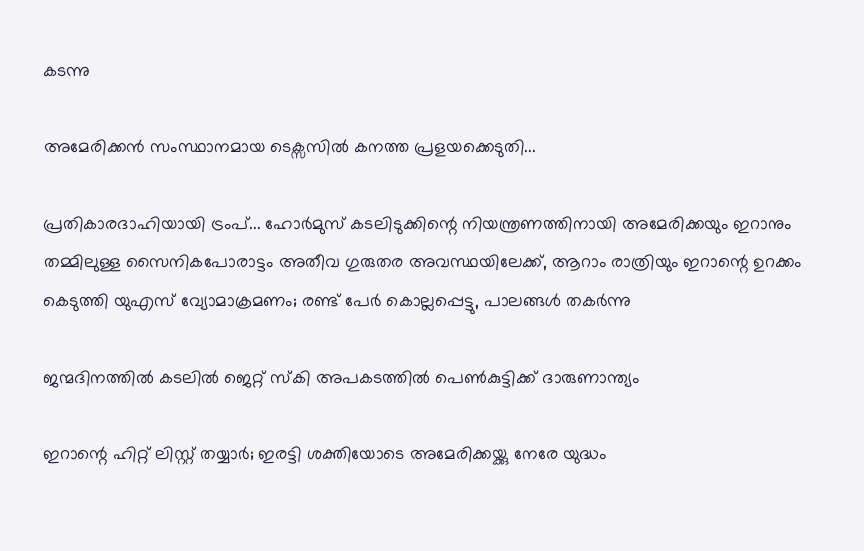കടന്നു

അമേരിക്കൻ സംസ്ഥാനമായ ടെക്സസിൽ കനത്ത പ്രളയക്കെടുതി...

പ്രതികാരദാഹിയായി ട്രംപ്... ഹോർമുസ് കടലിടുക്കിന്റെ നിയന്ത്രണത്തിനായി അമേരിക്കയും ഇറാനും തമ്മിലുള്ള സൈനികപോരാട്ടം അതീവ ഗുരുതര അവസ്ഥയിലേക്ക്, ആറാം രാത്രിയും ഇറാന്റെ ഉറക്കം കെടുത്തി യുഎസ് വ്യോമാക്രമണം; രണ്ട് പേർ‌ കൊല്ലപ്പെട്ടു, പാലങ്ങൾ തകർന്നു

ജന്മദിനത്തില്‍ കടലില്‍ ജെറ്റ് സ്‌കി അപകടത്തില്‍ പെണ്‍കുട്ടിക്ക് ദാരുണാന്ത്യം

ഇറാന്റെ ഹിറ്റ് ലിസ്റ്റ് തയ്യാർ; ഇരട്ടി ശക്തിയോടെ അമേരിക്കയ്ക്കു നേരേ യുദ്ധം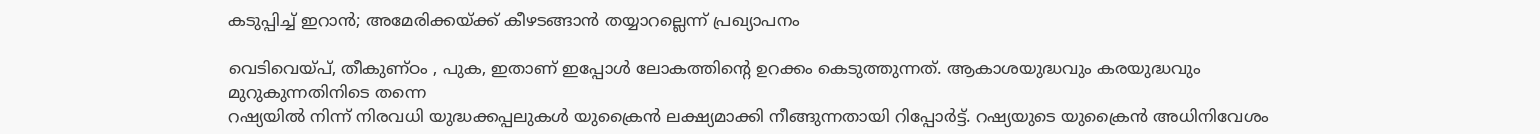കടുപ്പിച്ച് ഇറാൻ; അമേരിക്കയ്ക്ക് കീഴടങ്ങാന്‍ തയ്യാറല്ലെന്ന് പ്രഖ്യാപനം

വെടിവെയ്പ്, തീകുണ്ഠം , പുക, ഇതാണ് ഇപ്പോള്‍ ലോകത്തിന്റെ ഉറക്കം കെടുത്തുന്നത്. ആകാശയുദ്ധവും കരയുദ്ധവും മുറുകുന്നതിനിടെ തന്നെ
റഷ്യയില്‍ നിന്ന് നിരവധി യുദ്ധക്കപ്പലുകള്‍ യുക്രൈന്‍ ലക്ഷ്യമാക്കി നീങ്ങുന്നതായി റിപ്പോര്‍ട്ട്. റഷ്യയുടെ യുക്രൈന്‍ അധിനിവേശം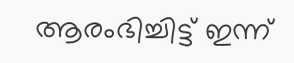ആരംഭിച്ചിട്ട് ഇന്ന്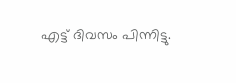എട്ട് ദിവസം പിന്നിട്ടു.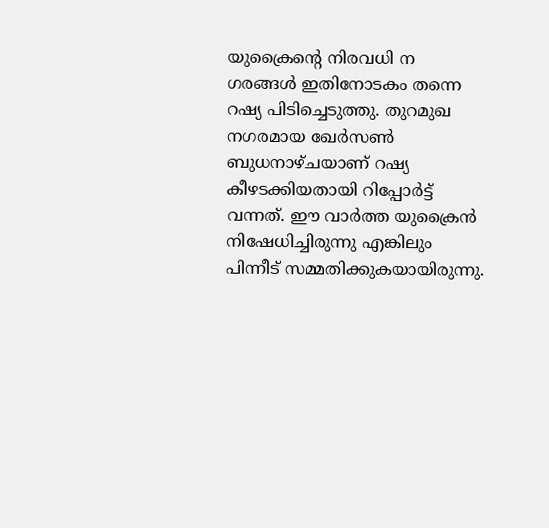യുക്രൈന്റെ നിരവധി ന ഗരങ്ങള്‍ ഇതിനോടകം തന്നെ റഷ്യ പിടിച്ചെടുത്തു. തുറമുഖ നഗരമായ ഖേര്‍സണ്‍ ബുധനാഴ്ചയാണ് റഷ്യ കീഴടക്കിയതായി റിപ്പോര്‍ട്ട് വന്നത്. ഈ വാര്‍ത്ത യുക്രൈന്‍ നിഷേധിച്ചിരുന്നു എങ്കിലും പിന്നീട് സമ്മതിക്കുകയായിരുന്നു.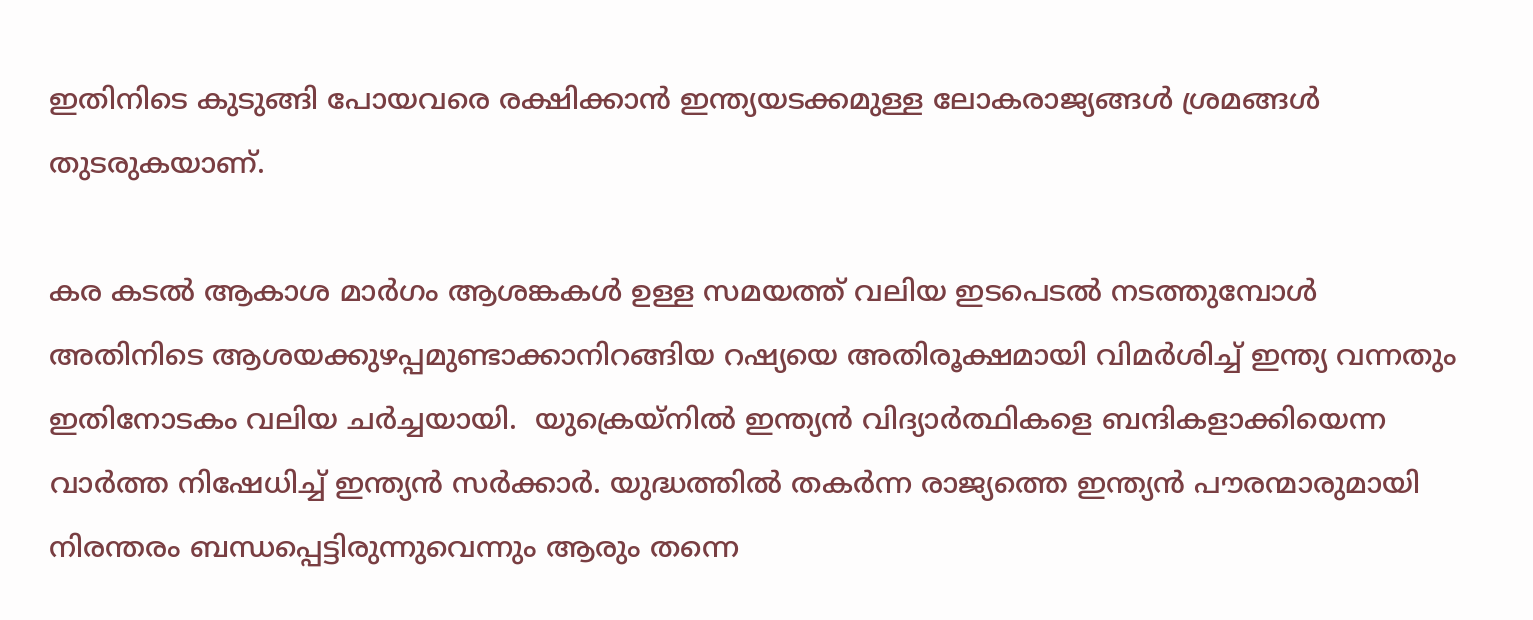ഇതിനിടെ കുടുങ്ങി പോയവരെ രക്ഷിക്കാന്‍ ഇന്ത്യയടക്കമുള്ള ലോകരാജ്യങ്ങള്‍ ശ്രമങ്ങള്‍ തുടരുകയാണ്.

കര കടല്‍ ആകാശ മാര്‍ഗം ആശങ്കകള്‍ ഉള്ള സമയത്ത് വലിയ ഇടപെടല്‍ നടത്തുമ്പോള്‍ അതിനിടെ ആശയക്കുഴപ്പമുണ്ടാക്കാനിറങ്ങിയ റഷ്യയെ അതിരൂക്ഷമായി വിമര്‍ശിച്ച് ഇന്ത്യ വന്നതും  ഇതിനോടകം വലിയ ചര്‍ച്ചയായി.  യുക്രെയ്‌നില്‍ ഇന്ത്യന്‍ വിദ്യാര്‍ത്ഥികളെ ബന്ദികളാക്കിയെന്ന വാര്‍ത്ത നിഷേധിച്ച് ഇന്ത്യന്‍ സര്‍ക്കാര്‍. യുദ്ധത്തില്‍ തകര്‍ന്ന രാജ്യത്തെ ഇന്ത്യന്‍ പൗരന്മാരുമായി നിരന്തരം ബന്ധപ്പെട്ടിരുന്നുവെന്നും ആരും തന്നെ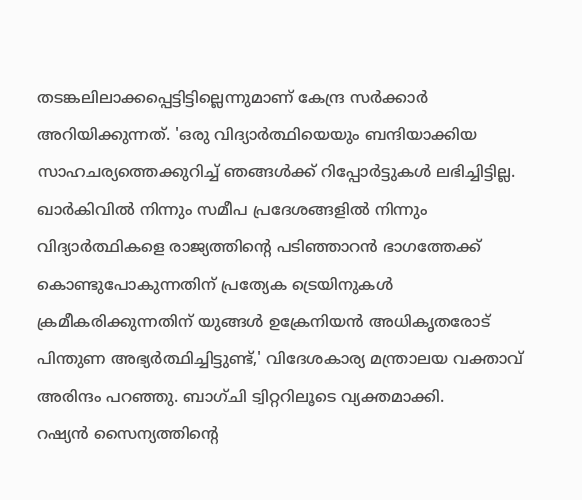തടങ്കലിലാക്കപ്പെട്ടിട്ടില്ലെന്നുമാണ് കേന്ദ്ര സര്‍ക്കാര്‍ അറിയിക്കുന്നത്. 'ഒരു വിദ്യാര്‍ത്ഥിയെയും ബന്ദിയാക്കിയ സാഹചര്യത്തെക്കുറിച്ച് ഞങ്ങള്‍ക്ക് റിപ്പോര്‍ട്ടുകള്‍ ലഭിച്ചിട്ടില്ല. ഖാര്‍കിവില്‍ നിന്നും സമീപ പ്രദേശങ്ങളില്‍ നിന്നും വിദ്യാര്‍ത്ഥികളെ രാജ്യത്തിന്റെ പടിഞ്ഞാറന്‍ ഭാഗത്തേക്ക് കൊണ്ടുപോകുന്നതിന് പ്രത്യേക ട്രെയിനുകള്‍ ക്രമീകരിക്കുന്നതിന് യുങ്ങള്‍ ഉക്രേനിയന്‍ അധികൃതരോട് പിന്തുണ അഭ്യര്‍ത്ഥിച്ചിട്ടുണ്ട്,' വിദേശകാര്യ മന്ത്രാലയ വക്താവ് അരിന്ദം പറഞ്ഞു. ബാഗ്ചി ട്വിറ്ററിലൂടെ വ്യക്തമാക്കി.
റഷ്യന്‍ സൈന്യത്തിന്റെ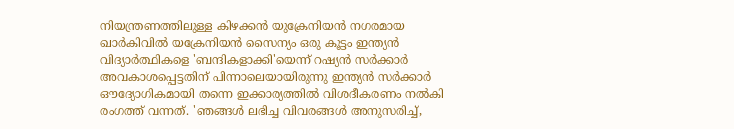നിയന്ത്രണത്തിലുള്ള കിഴക്കന്‍ യുക്രേനിയന്‍ നഗരമായ ഖാര്‍കിവില്‍ യക്രേനിയന്‍ സൈന്യം ഒരു കൂട്ടം ഇന്ത്യന്‍ വിദ്യാര്‍ത്ഥികളെ 'ബന്ദികളാക്കി'യെന്ന് റഷ്യന്‍ സര്‍ക്കാര്‍ അവകാശപ്പെട്ടതിന് പിന്നാലെയായിരുന്നു ഇന്ത്യന്‍ സര്‍ക്കാര്‍ ഔദ്യോഗികമായി തന്നെ ഇക്കാര്യത്തില്‍ വിശദീകരണം നല്‍കി രംഗത്ത് വന്നത്. 'ഞങ്ങള്‍ ലഭിച്ച വിവരങ്ങള്‍ അനുസരിച്ച്,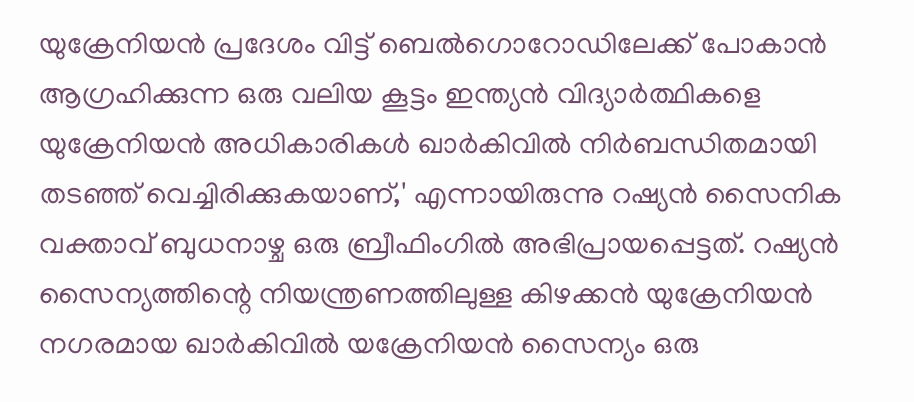യുക്രേനിയന്‍ പ്രദേശം വിട്ട് ബെല്‍ഗൊറോഡിലേക്ക് പോകാന്‍ ആഗ്രഹിക്കുന്ന ഒരു വലിയ കൂട്ടം ഇന്ത്യന്‍ വിദ്യാര്‍ത്ഥികളെ യുക്രേനിയന്‍ അധികാരികള്‍ ഖാര്‍കിവില്‍ നിര്‍ബന്ധിതമായി തടഞ്ഞ് വെച്ചിരിക്കുകയാണ്,' എന്നായിരുന്നു റഷ്യന്‍ സൈനിക വക്താവ് ബുധനാഴ്ച ഒരു ബ്രീഫിംഗില്‍ അഭിപ്രായപ്പെട്ടത്. റഷ്യന്‍ സൈന്യത്തിന്റെ നിയന്ത്രണത്തിലുള്ള കിഴക്കന്‍ യുക്രേനിയന്‍ നഗരമായ ഖാര്‍കിവില്‍ യക്രേനിയന്‍ സൈന്യം ഒരു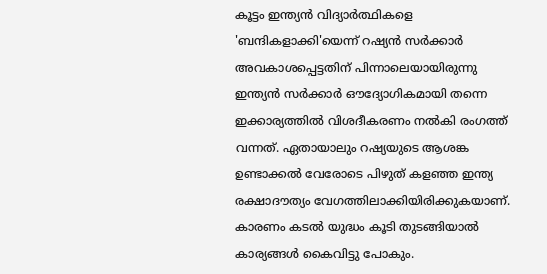കൂട്ടം ഇന്ത്യന്‍ വിദ്യാര്‍ത്ഥികളെ 'ബന്ദികളാക്കി'യെന്ന് റഷ്യന്‍ സര്‍ക്കാര്‍ അവകാശപ്പെട്ടതിന് പിന്നാലെയായിരുന്നു ഇന്ത്യന്‍ സര്‍ക്കാര്‍ ഔദ്യോഗികമായി തന്നെ ഇക്കാര്യത്തില്‍ വിശദീകരണം നല്‍കി രംഗത്ത് വന്നത്. ഏതായാലും റഷ്യയുടെ ആശങ്ക ഉണ്ടാക്കല്‍ വേരോടെ പിഴുത് കളഞ്ഞ ഇന്ത്യ രക്ഷാദൗത്യം വേഗത്തിലാക്കിയിരിക്കുകയാണ്. കാരണം കടല്‍ യുദ്ധം കൂടി തുടങ്ങിയാല്‍ കാര്യങ്ങള്‍ കൈവിട്ടു പോകും.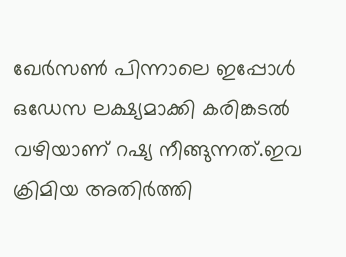ഖേര്‍സണ്‍ പിന്നാലെ ഇപ്പോള്‍ ഒഡേസ ലക്ഷ്യമാക്കി കരിങ്കടല്‍ വഴിയാണ് റഷ്യ നീങ്ങുന്നത്.ഇവ ക്രിമിയ അതിര്‍ത്തി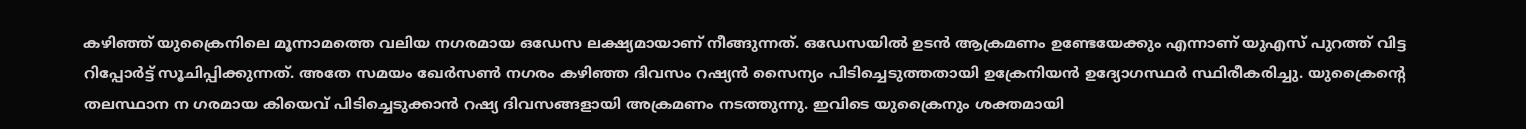കഴിഞ്ഞ് യുക്രൈനിലെ മൂന്നാമത്തെ വലിയ നഗരമായ ഒഡേസ ലക്ഷ്യമായാണ് നീങ്ങുന്നത്. ഒഡേസയില്‍ ഉടന്‍ ആക്രമണം ഉണ്ടേയേക്കും എന്നാണ് യുഎസ് പുറത്ത് വിട്ട റിപ്പോര്‍ട്ട് സൂചിപ്പിക്കുന്നത്. അതേ സമയം ഖേര്‍സണ്‍ നഗരം കഴിഞ്ഞ ദിവസം റഷ്യന്‍ സൈന്യം പിടിച്ചെടുത്തതായി ഉക്രേനിയന്‍ ഉദ്യോഗസ്ഥര്‍ സ്ഥിരീകരിച്ചു. യുക്രൈന്റെ തലസ്ഥാന ന ഗരമായ കിയെവ് പിടിച്ചെടുക്കാന്‍ റഷ്യ ദിവസങ്ങളായി അക്രമണം നടത്തുന്നു. ഇവിടെ യുക്രൈനും ശക്തമായി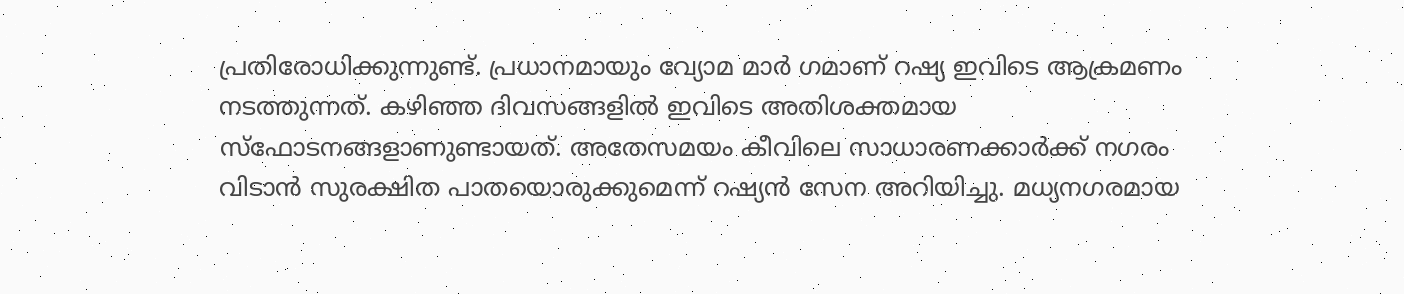പ്രതിരോധിക്കുന്നുണ്ട്. പ്രധാനമായും വ്യോമ മാര്‍ ഗമാണ് റഷ്യ ഇവിടെ ആക്രമണം നടത്തുന്നത്. കഴിഞ്ഞ ദിവസങ്ങളില്‍ ഇവിടെ അതിശക്തമായ സ്ഫോടനങ്ങളാണുണ്ടായത്. അതേസമയം കീവിലെ സാധാരണക്കാര്‍ക്ക് നഗരം വിടാന്‍ സുരക്ഷിത പാതയൊരുക്കുമെന്ന് റഷ്യന്‍ സേന അറിയിച്ചു. മധ്യനഗരമായ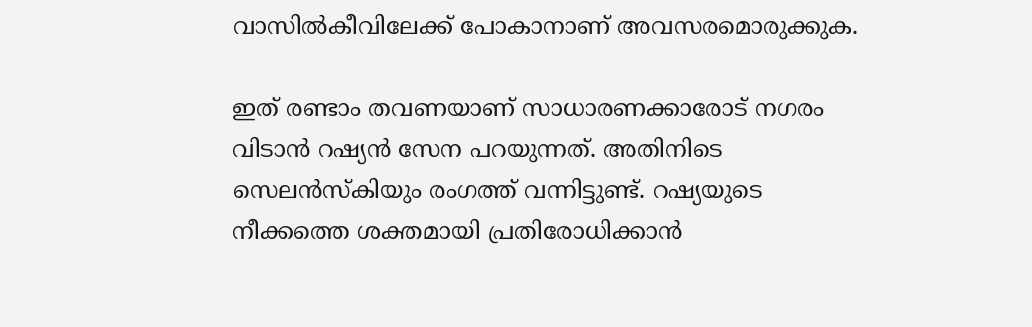വാസില്‍കീവിലേക്ക് പോകാനാണ് അവസരമൊരുക്കുക.

ഇത് രണ്ടാം തവണയാണ് സാധാരണക്കാരോട് നഗരം വിടാന്‍ റഷ്യന്‍ സേന പറയുന്നത്. അതിനിടെ സെലന്‍സ്‌കിയും രംഗത്ത് വന്നിട്ടുണ്ട്. റഷ്യയുടെ നീക്കത്തെ ശക്തമായി പ്രതിരോധിക്കാന്‍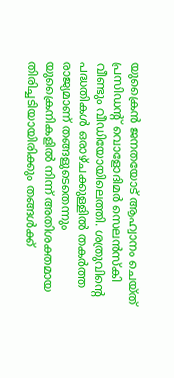യുക്രൈന്‍ ജനതയോട് ആഹ്വാനം ചെയ്ത് പ്രസിഡന്റ് വൊളോദിമര്‍ സെലന്‍സ്‌കി വീണ്ടും വീഡിയോയിലെത്തി. ശത്രുവിന്റെ പദ്ധതികള്‍ ഒരാഴ്ചക്കുള്ളില്‍ തകര്‍ത്ത രാജ്യമാണ് തങ്ങളുടെതെന്നും യുക്രൈനികളില്‍ നിന്ന് അതിശക്തമായ തിരിച്ചടിയായിരിക്കും തങ്ങള്‍ക്ക്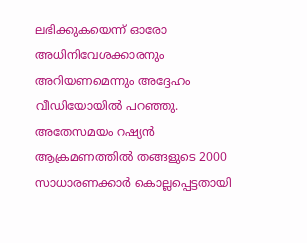ലഭിക്കുകയെന്ന് ഓരോ അധിനിവേശക്കാരനും അറിയണമെന്നും അദ്ദേഹം വീഡിയോയില്‍ പറഞ്ഞു. അതേസമയം റഷ്യന്‍ ആക്രമണത്തില്‍ തങ്ങളുടെ 2000 സാധാരണക്കാര്‍ കൊല്ലപ്പെട്ടതായി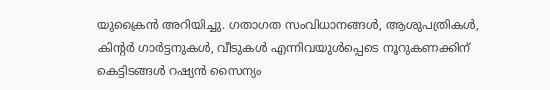യുക്രൈന്‍ അറിയിച്ചു. ഗതാഗത സംവിധാനങ്ങള്‍, ആശുപത്രികള്‍, കിന്റര്‍ ഗാര്‍ട്ടനുകള്‍, വീടുകള്‍ എന്നിവയുള്‍പ്പെടെ നൂറുകണക്കിന് കെട്ടിടങ്ങള്‍ റഷ്യന്‍ സൈന്യം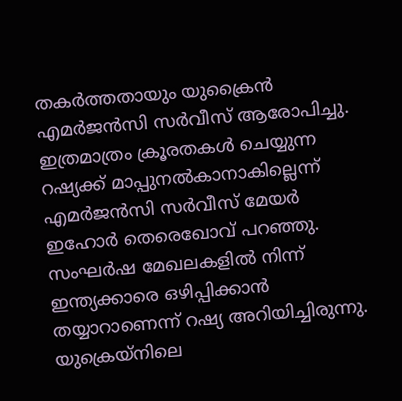തകര്‍ത്തതായും യുക്രൈന്‍ എമര്‍ജന്‍സി സര്‍വീസ് ആരോപിച്ചു. ഇത്രമാത്രം ക്രൂരതകള്‍ ചെയ്യുന്ന റഷ്യക്ക് മാപ്പുനല്‍കാനാകില്ലെന്ന് എമര്‍ജന്‍സി സര്‍വീസ് മേയര്‍ ഇഹോര്‍ തെരെഖോവ് പറഞ്ഞു. സംഘര്‍ഷ മേഖലകളില്‍ നിന്ന് ഇന്ത്യക്കാരെ ഒഴിപ്പിക്കാന്‍ തയ്യാറാണെന്ന് റഷ്യ അറിയിച്ചിരുന്നു. യുക്രെയ്‌നിലെ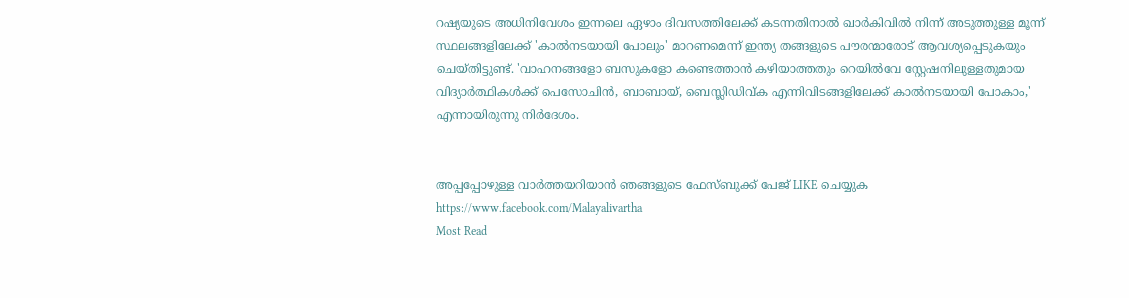റഷ്യയുടെ അധിനിവേശം ഇന്നലെ ഏഴാം ദിവസത്തിലേക്ക് കടന്നതിനാല്‍ ഖാര്‍കിവില്‍ നിന്ന് അടുത്തുള്ള മൂന്ന് സ്ഥലങ്ങളിലേക്ക് 'കാല്‍നടയായി പോലും' മാറണമെന്ന് ഇന്ത്യ തങ്ങളുടെ പൗരന്മാരോട് ആവശ്യപ്പെടുകയും ചെയ്തിട്ടുണ്ട്. 'വാഹനങ്ങളോ ബസുകളോ കണ്ടെത്താന്‍ കഴിയാത്തതും റെയില്‍വേ സ്റ്റേഷനിലുള്ളതുമായ വിദ്യാര്‍ത്ഥികള്‍ക്ക് പെസോചിന്‍, ബാബായ്, ബെസ്ലിഡിവ്ക എന്നിവിടങ്ങളിലേക്ക് കാല്‍നടയായി പോകാം,' എന്നായിരുന്നു നിര്‍ദേശം.


അപ്പപ്പോഴുള്ള വാര്‍ത്തയറിയാന്‍ ഞങ്ങളുടെ ഫേസ്‌ബുക്ക്‌ പേജ് LIKE ചെയ്യുക
https://www.facebook.com/Malayalivartha
Most Read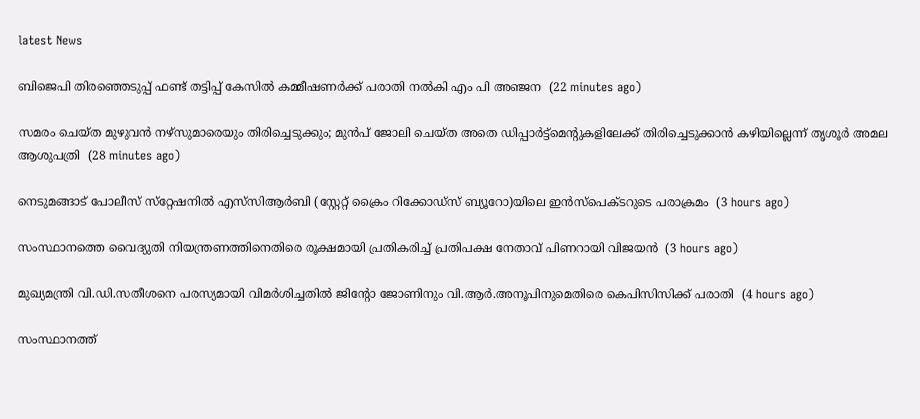latest News

ബിജെപി തിരഞ്ഞെടുപ്പ് ഫണ്ട് തട്ടിപ്പ് കേസില്‍ കമ്മീഷണര്‍ക്ക് പരാതി നല്‍കി എം പി അഞ്ജന  (22 minutes ago)

സമരം ചെയ്ത മുഴുവന്‍ നഴ്‌സുമാരെയും തിരിച്ചെടുക്കും; മുന്‍പ് ജോലി ചെയ്ത അതെ ഡിപ്പാര്‍ട്ട്‌മെന്റുകളിലേക്ക് തിരിച്ചെടുക്കാന്‍ കഴിയില്ലെന്ന് തൃശൂര്‍ അമല ആശുപത്രി  (28 minutes ago)

നെടുമങ്ങാട് പോലീസ് സ്‌റ്റേഷനിൽ എസ്‌സിആർബി (സ്റ്റേറ്റ് ക്രൈം റിക്കോഡ്‌സ് ബ്യൂറോ)യിലെ ഇൻസ്‌പെക്ടറുടെ പരാക്രമം  (3 hours ago)

സംസ്ഥാനത്തെ വൈദ്യുതി നിയന്ത്രണത്തിനെതിരെ രൂക്ഷമായി പ്രതികരിച്ച് പ്രതിപക്ഷ നേതാവ് പിണറായി വിജയന്‍  (3 hours ago)

മുഖ്യമന്ത്രി വി.ഡി.സതീശനെ പരസ്യമായി വിമര്‍ശിച്ചതില്‍ ജിന്‍റോ ജോണിനും വി.ആര്‍.അനൂപിനുമെതിരെ കെപിസിസിക്ക് പരാതി  (4 hours ago)

സംസ്ഥാനത്ത്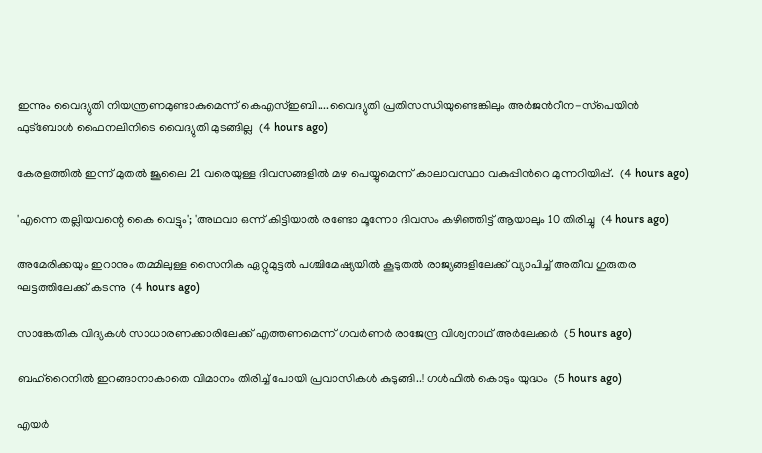ഇന്നും വൈദ്യുതി നിയന്ത്രണമുണ്ടാകുമെന്ന് കെഎസ്ഇബി....വൈദ്യുതി പ്രതിസന്ധിയുണ്ടെങ്കിലും അർജന്‍റീന-സ്‌പെയിൻ ഫുട്ബോൾ ഫൈനലിനിടെ വൈദ്യുതി മുടങ്ങില്ല  (4 hours ago)

കേരളത്തിൽ ഇന്ന് മുതൽ ജൂലൈ 21 വരെയുള്ള ദിവസങ്ങളിൽ മഴ പെയ്യുമെന്ന് കാലാവസ്ഥാ വകുപ്പിന്‍റെ മുന്നറിയിപ്പ്.  (4 hours ago)

'എന്നെ തല്ലിയവന്റെ കൈ വെട്ടും'; 'അഥവാ ഒന്ന് കിട്ടിയാല്‍ രണ്ടോ മൂന്നോ ദിവസം കഴിഞ്ഞിട്ട് ആയാലും 10 തിരിച്ചു  (4 hours ago)

അമേരിക്കയും ഇറാനും തമ്മിലുള്ള സൈനിക ഏറ്റുമുട്ടല്‍ പശ്ചിമേഷ്യയില്‍ കൂടുതല്‍ രാജ്യങ്ങളിലേക്ക് വ്യാപിച്ച് അതീവ ഗുരുതര ഘട്ടത്തിലേക്ക് കടന്നു  (4 hours ago)

സാങ്കേതിക വിദ്യകള്‍ സാധാരണക്കാരിലേക്ക് എത്തണമെന്ന് ഗവര്‍ണര്‍ രാജേന്ദ്ര വിശ്വനാഥ് അര്‍ലേക്കര്‍  (5 hours ago)

ബഹ്‌റൈനില്‍ ഇറങ്ങാനാകാതെ വിമാനം തിരിച്ച് പോയി പ്രവാസികൾ കുടുങ്ങി..! ഗൾഫിൽ കൊടും യുദ്ധം  (5 hours ago)

എയര്‍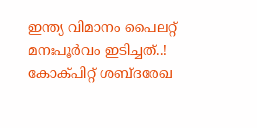ഇന്ത്യ വിമാനം പൈലറ്റ് മനഃപൂര്‍വം ഇടിച്ചത്..! കോക്പിറ്റ് ശബ്ദരേഖ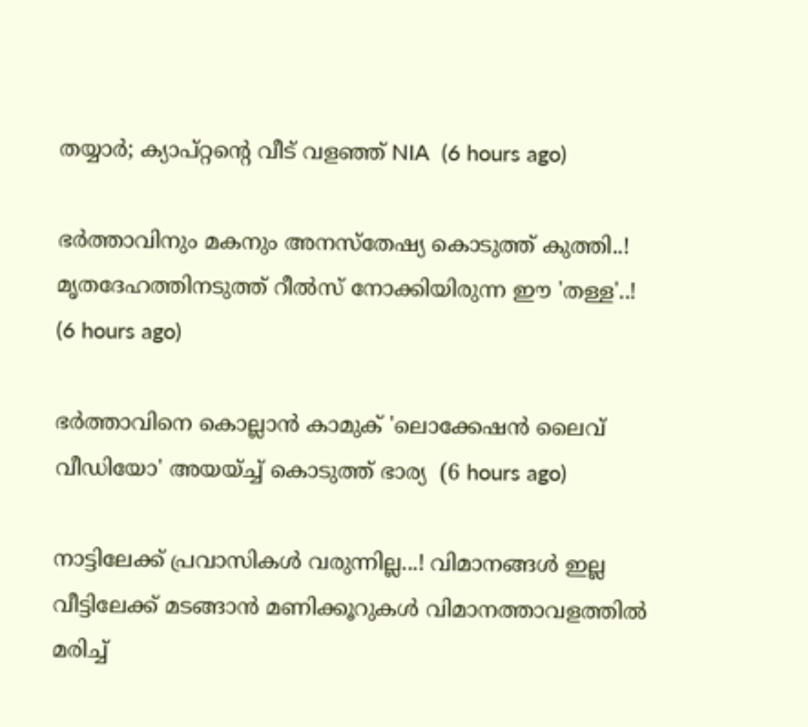തയ്യാര്‍; ക്യാപ്റ്റന്റെ വീട് വളഞ്ഞ് NIA  (6 hours ago)

ഭർത്താവിനും മകനും അനസ്തേഷ്യ കൊടുത്ത് കുത്തി..! മൃതദേഹത്തിനടുത്ത് റീൽസ് നോക്കിയിരുന്ന ഈ 'തള്ള'..!  (6 hours ago)

ഭര്‍ത്താവിനെ കൊല്ലാന്‍ കാമുക് 'ലൊക്കേഷന്‍ ലൈവ് വീഡിയോ' അയയ്ച്ച് കൊടുത്ത് ഭാര്യ  (6 hours ago)

നാട്ടിലേക്ക് പ്രവാസികൾ വരുന്നില്ല...! വിമാനങ്ങൾ ഇല്ല വീട്ടിലേക്ക് മടങ്ങാൻ മണിക്കൂറുകൾ വിമാനത്താവളത്തിൽ മരിച്ച്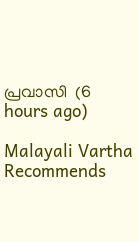പ്രവാസി  (6 hours ago)

Malayali Vartha Recommends